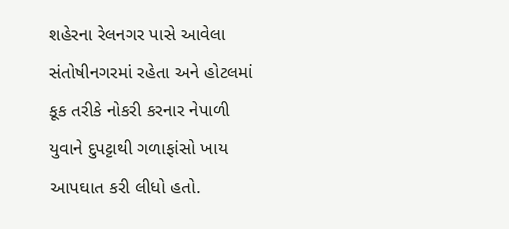શહેરના રેલનગર પાસે આવેલા સંતોષીનગરમાં રહેતા અને હોટલમાં કૂક તરીકે નોકરી કરનાર નેપાળી યુવાને દુપટ્ટાથી ગળાફાંસો ખાય આપઘાત કરી લીધો હતો.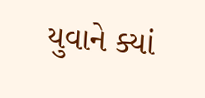યુવાને ક્યાં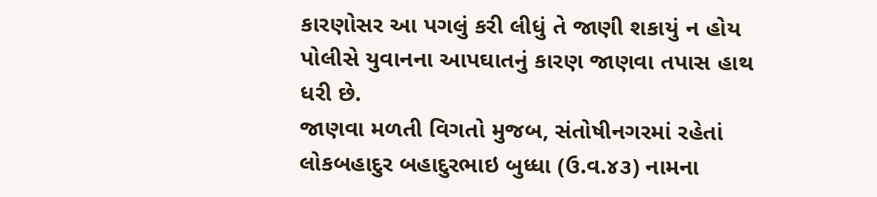કારણોસર આ પગલું કરી લીધું તે જાણી શકાયું ન હોય પોલીસે યુવાનના આપઘાતનું કારણ જાણવા તપાસ હાથ ધરી છે.
જાણવા મળતી વિગતો મુજબ, સંતોષીનગરમાં રહેતાં લોકબહાદુર બહાદુરભાઇ બુધ્ધા (ઉ.વ.૪૩) નામના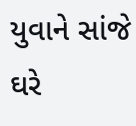યુવાને સાંજે ઘરે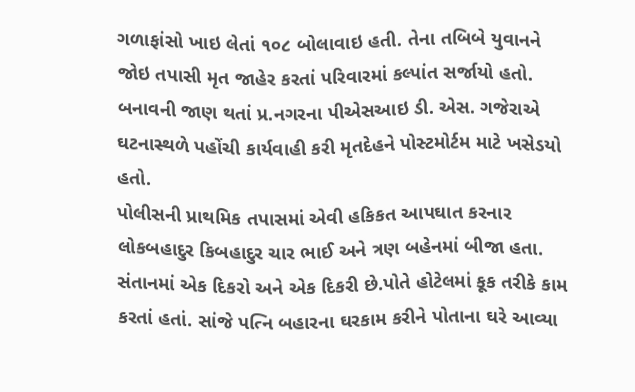ગળાફાંસો ખાઇ લેતાં ૧૦૮ બોલાવાઇ હતી. તેના તબિબે યુવાનને જોઇ તપાસી મૃત જાહેર કરતાં પરિવારમાં કલ્પાંત સર્જાયો હતો. બનાવની જાણ થતાં પ્ર.નગરના પીએસઆઇ ડી. એસ. ગજેરાએ ઘટનાસ્થળે પહોંચી કાર્યવાહી કરી મૃતદેહને પોસ્ટમોર્ટમ માટે ખસેડયો હતો.
પોલીસની પ્રાથમિક તપાસમાં એવી હકિકત આપઘાત કરનાર લોકબહાદુર કિબહાદુર ચાર ભાઈ અને ત્રણ બહેનમાં બીજા હતા. સંતાનમાં એક દિકરો અને એક દિકરી છે.પોતે હોટેલમાં કૂક તરીકે કામ કરતાં હતાં. સાંજે પત્નિ બહારના ઘરકામ કરીને પોતાના ઘરે આવ્યા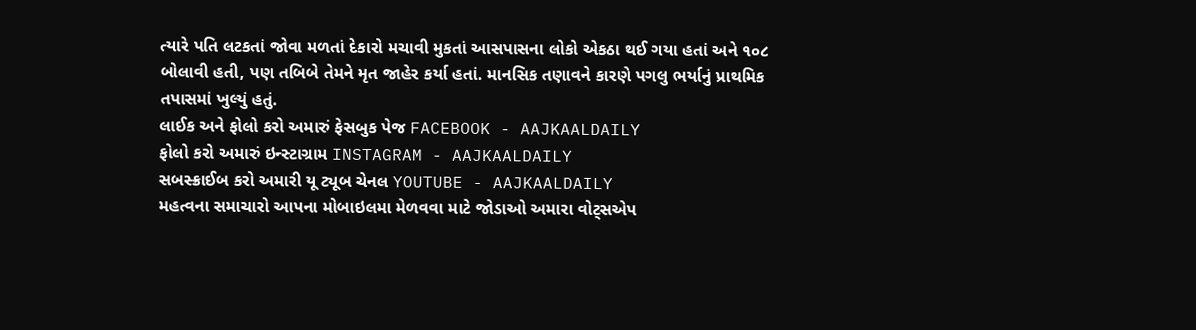ત્યારે પતિ લટકતાં જોવા મળતાં દેકારો મચાવી મુકતાં આસપાસના લોકો એકઠા થઈ ગયા હતાં અને ૧૦૮ બોલાવી હતી, પણ તબિબે તેમને મૃત જાહેર કર્યા હતાં. માનસિક તણાવને કારણે પગલુ ભર્યાનું પ્રાથમિક તપાસમાં ખુલ્યું હતું.
લાઈક અને ફોલો કરો અમારું ફેસબુક પેજ FACEBOOK - AAJKAALDAILY
ફોલો કરો અમારું ઇન્સ્ટાગ્રામ INSTAGRAM - AAJKAALDAILY
સબસ્ક્રાઈબ કરો અમારી યૂ ટ્યૂબ ચેનલ YOUTUBE - AAJKAALDAILY
મહત્વના સમાચારો આપના મોબાઇલમા મેળવવા માટે જોડાઓ અમારા વોટ્સએપ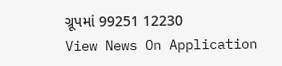ગ્રૂપમાં 99251 12230
View News On Application